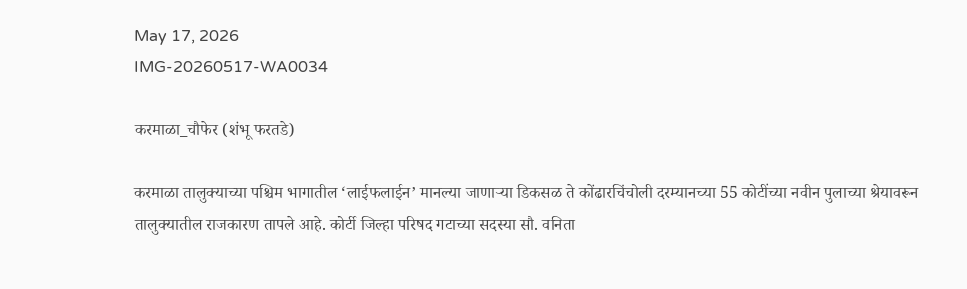May 17, 2026
IMG-20260517-WA0034

करमाळा_चौफेर (शंभू फरतडे)

करमाळा तालुक्याच्या पश्चिम भागातील ‘लाईफलाईन’ मानल्या जाणाऱ्या डिकसळ ते कोंढारचिंचोली दरम्यानच्या 55 कोटींच्या नवीन पुलाच्या श्रेयावरून तालुक्यातील राजकारण तापले आहे. कोर्टी जिल्हा परिषद गटाच्या सदस्या सौ. वनिता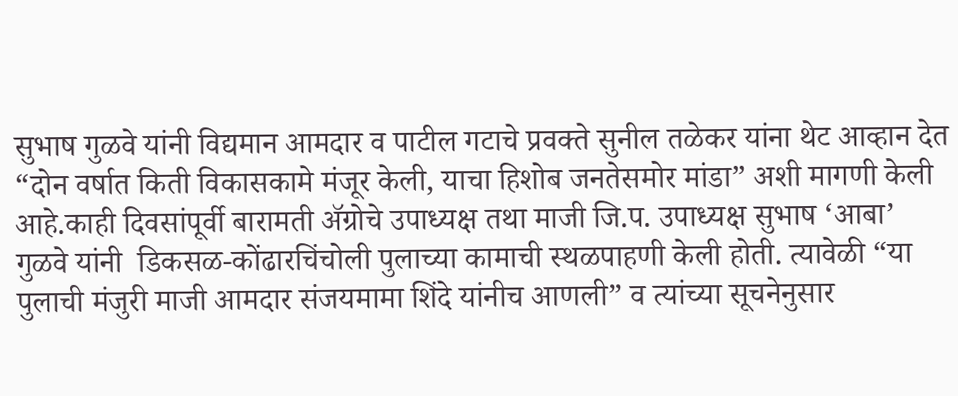सुभाष गुळवे यांनी विद्यमान आमदार व पाटील गटाचे प्रवक्ते सुनील तळेकर यांना थेट आव्हान देत “दोन वर्षात किती विकासकामे मंजूर केली, याचा हिशोब जनतेसमोर मांडा” अशी मागणी केली आहे.काही दिवसांपूर्वी बारामती ॲग्रोचे उपाध्यक्ष तथा माजी जि.प. उपाध्यक्ष सुभाष ‘आबा’ गुळवे यांनी  डिकसळ-कोंढारचिंचोली पुलाच्या कामाची स्थळपाहणी केली होती. त्यावेळी “या पुलाची मंजुरी माजी आमदार संजयमामा शिंदे यांनीच आणली” व त्यांच्या सूचनेनुसार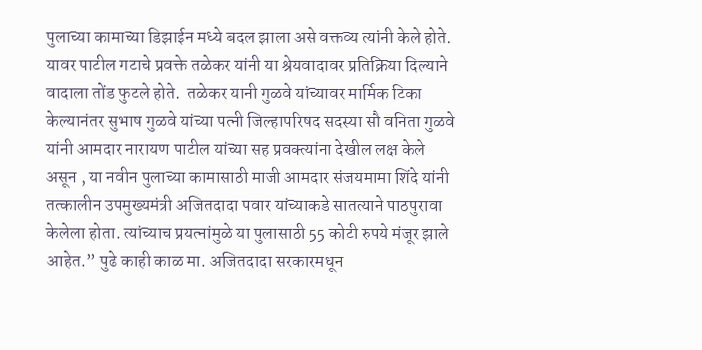पुलाच्या कामाच्या डिझाईन मध्ये बदल झाला असे वक्तव्य त्यांनी केले होते. यावर पाटील गटाचे प्रवक्ते तळेकर यांनी या श्रेयवादावर प्रतिक्रिया दिल्याने वादाला तोंड फुटले होते.  तळेकर यानी गुळवे यांच्यावर मार्मिक टिका केल्यानंतर सुभाष गुळवे यांच्या पत्नी जिल्हापरिषद सदस्या सौ वनिता गुळवे यांनी आमदार नारायण पाटील यांच्या सह प्रवक्त्यांना देखील लक्ष केले असून , या नवीन पुलाच्या कामासाठी माजी आमदार संजयमामा शिंदे यांनी तत्कालीन उपमुख्यमंत्री अजितदादा पवार यांच्याकडे सातत्याने पाठपुरावा केलेला होता. त्यांच्याच प्रयत्नांमुळे या पुलासाठी 55 कोटी रुपये मंजूर झाले आहेत.” पुढे काही काळ मा. अजितदादा सरकारमधून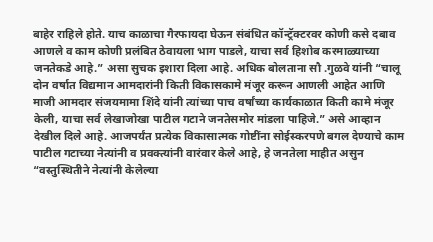बाहेर राहिले होते. याच काळाचा गैरफायदा घेऊन संबंधित कॉन्ट्रॅक्टरवर कोणी कसे दबाव आणले व काम कोणी प्रलंबित ठेवायला भाग पाडले, याचा सर्व हिशोब करमाळ्याच्या जनतेकडे आहे.” असा सुचक इशारा दिला आहे. अधिक बोलताना सौ .गुळवे यांनी “चालू दोन वर्षात विद्यमान आमदारांनी किती विकासकामे मंजूर करून आणली आहेत आणि माजी आमदार संजयमामा शिंदे यांनी त्यांच्या पाच वर्षांच्या कार्यकाळात किती कामे मंजूर केली, याचा सर्व लेखाजोखा पाटील गटाने जनतेसमोर मांडला पाहिजे.” असे आव्हान देखील दिले आहे. आजपर्यंत प्रत्येक विकासात्मक गोष्टींना सोईस्करपणे बगल देण्याचे काम  पाटील गटाच्या नेत्यांनी व प्रवक्त्यांनी वारंवार केले आहे, हे जनतेला माहीत असुन “वस्तुस्थितीने नेत्यांनी केलेल्या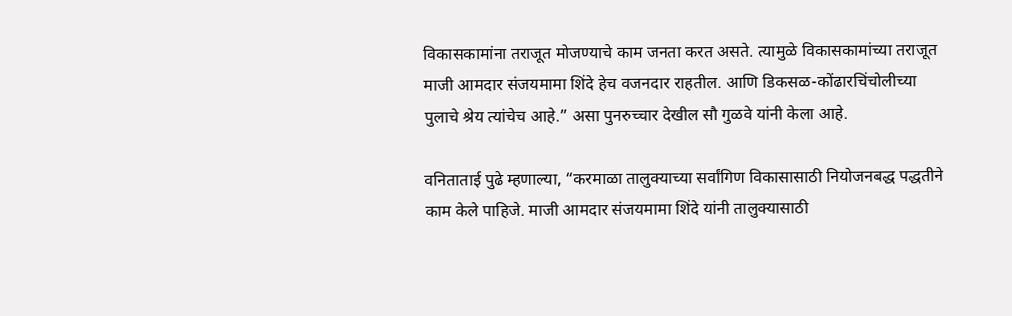विकासकामांना तराजूत मोजण्याचे काम जनता करत असते. त्यामुळे विकासकामांच्या तराजूत माजी आमदार संजयमामा शिंदे हेच वजनदार राहतील. आणि डिकसळ-कोंढारचिंचोलीच्या पुलाचे श्रेय त्यांचेच आहे.” असा पुनरुच्चार देखील सौ गुळवे यांनी केला आहे.

वनिताताई पुढे म्हणाल्या, “करमाळा तालुक्याच्या सर्वांगिण विकासासाठी नियोजनबद्ध पद्धतीने काम केले पाहिजे. माजी आमदार संजयमामा शिंदे यांनी तालुक्यासाठी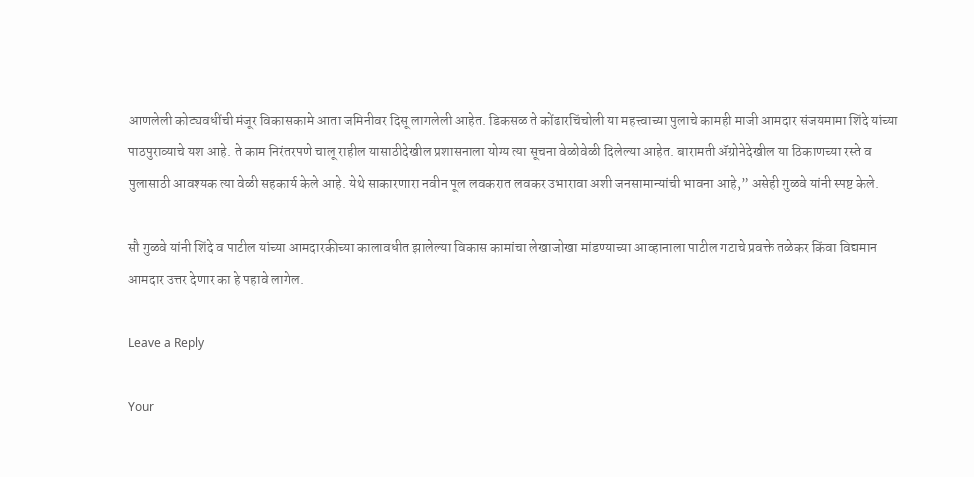आणलेली कोट्यवधींची मंजूर विकासकामे आता जमिनीवर दिसू लागलेली आहेत. डिकसळ ते कोंढारचिंचोली या महत्त्वाच्या पुलाचे कामही माजी आमदार संजयमामा शिंदे यांच्या पाठपुराव्याचे यश आहे. ते काम निरंतरपणे चालू राहील यासाठीदेखील प्रशासनाला योग्य त्या सूचना वेळोवेळी दिलेल्या आहेत. बारामती ॲग्रोनेदेखील या ठिकाणच्या रस्ते व पुलासाठी आवश्यक त्या वेळी सहकार्य केले आहे. येथे साकारणारा नवीन पूल लवकरात लवकर उभारावा अशी जनसामान्यांची भावना आहे,” असेही गुळवे यांनी स्पष्ट केले.

सौ गुळवे यांनी शिंदे व पाटील यांच्या आमदारकीच्या कालावधीत झालेल्या विकास कामांचा लेखाजोखा मांडण्याच्या आव्हानाला पाटील गटाचे प्रवक्ते तळेकर किंवा विद्यमान आमदार उत्तर देणार का हे पहावे लागेल.

Leave a Reply

Your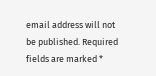email address will not be published. Required fields are marked *